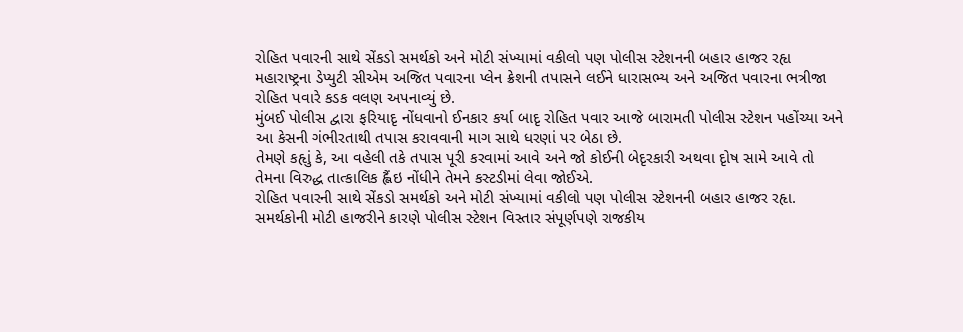રોહિત પવારની સાથે સેંકડો સમર્થકો અને મોટી સંખ્યામાં વકીલો પણ પોલીસ સ્ટેશનની બહાર હાજર રહૃા
મહારાષ્ટ્રના ડેપ્યુટી સીએમ અજિત પવારના પ્લેન ક્રેશની તપાસને લઈને ધારાસભ્ય અને અજિત પવારના ભત્રીજા રોહિત પવારે કડક વલણ અપનાવ્યું છે.
મુંબઈ પોલીસ દ્વારા ફરિયાદૃ નોંધવાનો ઈનકાર કર્યા બાદૃ રોહિત પવાર આજે બારામતી પોલીસ સ્ટેશન પહોંચ્યા અને આ કેસની ગંભીરતાથી તપાસ કરાવવાની માગ સાથે ધરણાં પર બેઠા છે.
તેમણે કહૃાું કે, આ વહેલી તકે તપાસ પૂરી કરવામાં આવે અને જો કોઈની બેદૃરકારી અથવા દૃોષ સામે આવે તો તેમના વિરુદ્ધ તાત્કાલિક હ્લૈંઇ નોંધીને તેમને કસ્ટડીમાં લેવા જોઈએ.
રોહિત પવારની સાથે સેંકડો સમર્થકો અને મોટી સંખ્યામાં વકીલો પણ પોલીસ સ્ટેશનની બહાર હાજર રહૃા. સમર્થકોની મોટી હાજરીને કારણે પોલીસ સ્ટેશન વિસ્તાર સંપૂર્ણપણે રાજકીય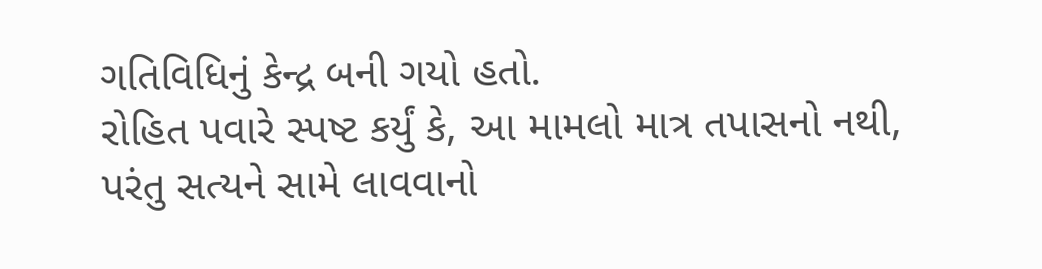ગતિવિધિનું કેન્દ્ર બની ગયો હતો.
રોહિત પવારે સ્પષ્ટ કર્યું કે, આ મામલો માત્ર તપાસનો નથી, પરંતુ સત્યને સામે લાવવાનો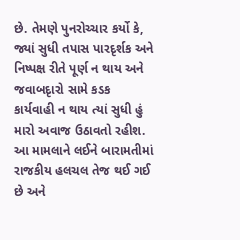છે. તેમણે પુનરોચ્ચાર કર્યો કે, જ્યાં સુધી તપાસ પારદૃર્શક અને નિષ્પક્ષ રીતે પૂર્ણ ન થાય અને જવાબદૃારો સામે કડક કાર્યવાહી ન થાય ત્યાં સુધી હું મારો અવાજ ઉઠાવતો રહીશ.
આ મામલાને લઈને બારામતીમાં રાજકીય હલચલ તેજ થઈ ગઈ છે અને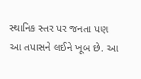સ્થાનિક સ્તર પર જનતા પણ આ તપાસને લઈને ખૂબ છે. આ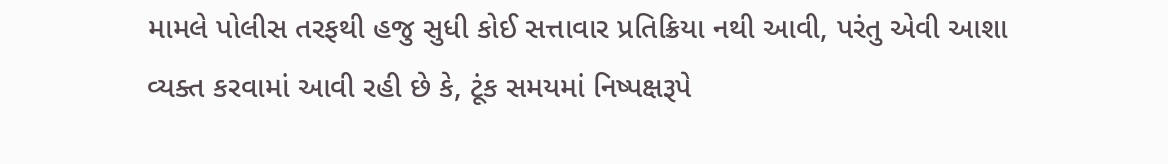મામલે પોલીસ તરફથી હજુ સુધી કોઈ સત્તાવાર પ્રતિક્રિયા નથી આવી, પરંતુ એવી આશા વ્યક્ત કરવામાં આવી રહી છે કે, ટૂંક સમયમાં નિષ્પક્ષરૂપે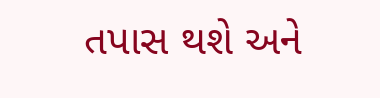તપાસ થશે અને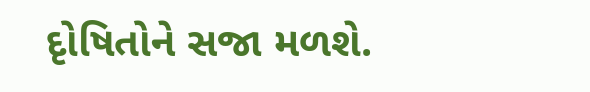દૃોષિતોને સજા મળશે.